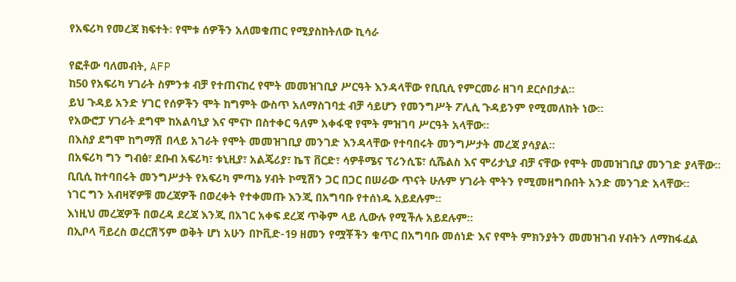የአፍሪካ የመረጃ ክፍተት፡ የሞቱ ሰዎችን አለመቁጠር የሚያስከትለው ኪሳራ

የፎቶው ባለመብት, AFP
ከ50 የአፍሪካ ሃገራት ስምንቱ ብቻ የተጠናከረ የሞት መመዝገቢያ ሥርዓት እንዳላቸው የቢቢሲ የምርመራ ዘገባ ደርሶበታል።
ይህ ጉዳይ አንድ ሃገር የሰዎችን ሞት ከግምት ውስጥ አለማስገባቷ ብቻ ሳይሆን የመንግሥት ፖሊሲ ጉዳይንም የሚመለከት ነው።
የአውሮፓ ሃገራት ደግሞ ከአልባኒያ እና ሞናኮ በስተቀር ዓለም አቀፋዊ የሞት ምዝገባ ሥርዓት አላቸው።
በእስያ ደግሞ ከግማሽ በላይ አገራት የሞት መመዝገቢያ መንገድ እንዳላቸው የተባበሩት መንግሥታት መረጃ ያሳያል።
በአፍሪካ ግን ግብፅ፣ ደቡብ አፍሪካ፣ ቱኒዚያ፣ አልጄሪያ፣ ኬፕ ቨርድ፣ ሳዎቶሜና ፕሪንሲፔ፣ ሲሼልስ እና ሞሪታኒያ ብቻ ናቸው የሞት መመዝገቢያ መንገድ ያላቸው።
ቢቢሲ ከተባበሩት መንግሥታት የአፍሪካ ምጣኔ ሃብት ኮሚሽን ጋር በጋር በሠራው ጥናት ሁሉም ሃገራት ሞትን የሚመዘግቡበት አንድ መንገድ አላቸው።
ነገር ግን አብዛኛዎቹ መረጃዎች በወረቀት የተቀመጡ እንጂ በአግባቡ የተሰነዱ አይደሉም።
እነዚህ መረጃዎች በወረዳ ደረጃ እንጂ በአገር አቀፍ ደረጃ ጥቅም ላይ ሊውሉ የሚችሉ አይደሉም።
በኢቦላ ቫይረስ ወረርሽኝም ወቅት ሆነ አሁን በኮቪድ-19 ዘመን የሟቾችን ቁጥር በአግባቡ መሰነድ እና የሞት ምክንያትን መመዝገብ ሃብትን ለማከፋፈል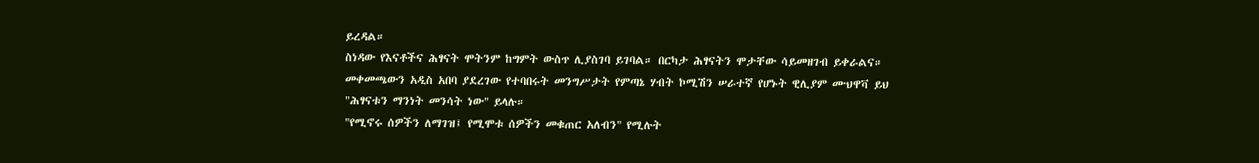ይረዳል።
ስነዳው የእናቶችና ሕፃናት ሞትንም ከግምት ውስጥ ሊያስገባ ይገባል። በርካታ ሕፃናትን ሞታቸው ሳይመዘገብ ይቀራልና።
መቀመጫውን አዲስ አበባ ያደረገው የተባበሩት መንግሥታት የምጣኔ ሃብት ኮሚሽን ሠራተኛ የሆኑት ዊሊያም ሙህዋቫ ይህ "ሕፃናቱን ማንነት መንሳት ነው" ይላሉ።
"የሚኖሩ ሰዎችን ለማገዝ፤ የሚሞቱ ሰዎችን መቁጠር አለብን" የሚሉት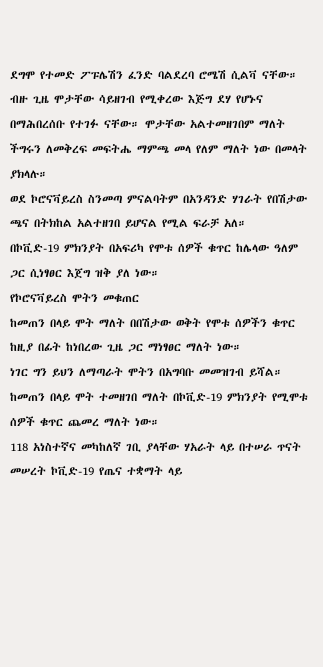ደግሞ የተመድ ፖፑሌሽን ፈንድ ባልደረባ ሮሜሽ ሲልቫ ናቸው።
ብዙ ጊዜ ሞታቸው ሳይዘገብ የሚቀረው እጅግ ደሃ የሆኑና በማሕበረሰቡ የተገፉ ናቸው። ሞታቸው አልተመዘገበም ማለት ችግሩን ለመቅረፍ መፍትሔ ማምጫ መላ የለም ማለት ነው በመላት ያክላሉ።
ወደ ኮሮናቫይረስ ስንመጣ ምናልባትም በአንዳንድ ሃገራት የበሽታው ጫና በትክከል አልተዘገበ ይሆናል የሚል ፍራቻ አለ።
በኮቪድ-19 ምክንያት በአፍሪካ የሞቱ ሰዎች ቁጥር ከሌላው ዓለም ጋር ሲነፃፀር እጀግ ዝቅ ያለ ነው።
የኮሮናቫይረስ ሞትን መቁጠር
ከመጠን በላይ ሞት ማለት በበሽታው ወቅት የሞቱ ሰዎችን ቁጥር ከዚያ በፊት ከነበረው ጊዜ ጋር ማነፃፀር ማለት ነው።
ነገር ግን ይህን ለማጣራት ሞትን በአግባቡ መመዝገብ ይሻል።
ከመጠን በላይ ሞት ተመዘገበ ማለት በኮቪድ-19 ምክንያት የሚሞቱ ሰዎች ቁጥር ጨመረ ማለት ነው።
118 አነስተኛና መካከለኛ ገቢ ያላቸው ሃአራት ላይ በተሠራ ጥናት መሠረት ኮቪድ-19 የጤና ተቋማት ላይ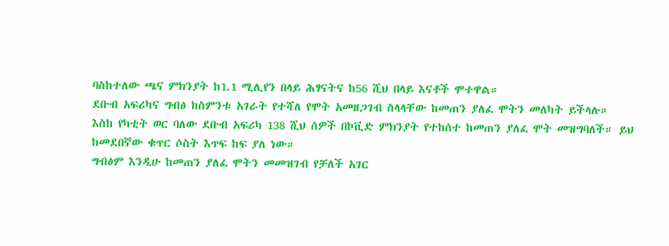ባስከተለው ጫና ምክንያት ከ1.1 ሚሊየን በላይ ሕፃናትና ከ56 ሺህ በላይ እናቶች ሞተዋል።
ደቡብ አፍሪካና ግብፅ ከስምንቱ አገራት የተሻለ የሞት አመዘጋገብ ስላላቸው ከመጠን ያለፈ ሞትን መለካት ይችላሉ።
እስከ የካቲት ወር ባለው ደቡብ አፍሪካ 138 ሺህ ሰዎች በኮቪድ ምክንያት የተከሰተ ከመጠን ያለፈ ሞት መዝግባለች። ይህ ከመደበኛው ቁጥር ሶስት እጥፍ ከፍ ያለ ነው።
ግብፅም እንዲሁ ከመጠን ያለፈ ሞትን መመዝገብ የቻለች አገር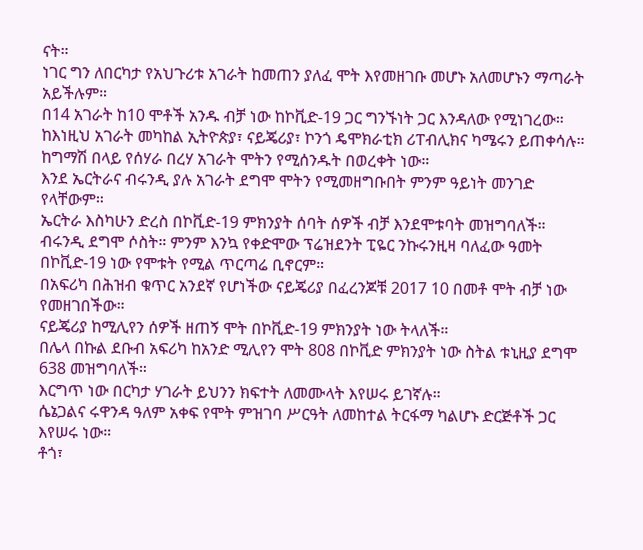ናት።
ነገር ግን ለበርካታ የአህጉሪቱ አገራት ከመጠን ያለፈ ሞት እየመዘገቡ መሆኑ አለመሆኑን ማጣራት አይችሉም።
በ14 አገራት ከ10 ሞቶች አንዱ ብቻ ነው ከኮቪድ-19 ጋር ግንኙነት ጋር እንዳለው የሚነገረው። ከእነዚህ አገራት መካከል ኢትዮጵያ፣ ናይጄሪያ፣ ኮንጎ ዴሞክራቲክ ሪፐብሊክና ካሜሩን ይጠቀሳሉ።
ከግማሽ በላይ የሰሃራ በረሃ አገራት ሞትን የሚሰንዱት በወረቀት ነው።
እንደ ኤርትራና ብሩንዲ ያሉ አገራት ደግሞ ሞትን የሚመዘግቡበት ምንም ዓይነት መንገድ የላቸውም።
ኤርትራ እስካሁን ድረስ በኮቪድ-19 ምክንያት ሰባት ሰዎች ብቻ እንደሞቱባት መዝግባለች።
ብሩንዲ ደግሞ ሶስት። ምንም እንኳ የቀድሞው ፕሬዝደንት ፒዬር ንኩሩንዚዛ ባለፈው ዓመት በኮቪድ-19 ነው የሞቱት የሚል ጥርጣሬ ቢኖርም።
በአፍሪካ በሕዝብ ቁጥር አንደኛ የሆነችው ናይጄሪያ በፈረንጆቹ 2017 10 በመቶ ሞት ብቻ ነው የመዘገበችው።
ናይጄሪያ ከሚሊየን ሰዎች ዘጠኝ ሞት በኮቪድ-19 ምክንያት ነው ትላለች።
በሌላ በኩል ደቡብ አፍሪካ ከአንድ ሚሊየን ሞት 808 በኮቪድ ምክንያት ነው ስትል ቱኒዚያ ደግሞ 638 መዝግባለች።
እርግጥ ነው በርካታ ሃገራት ይህንን ክፍተት ለመሙላት እየሠሩ ይገኛሉ።
ሴኔጋልና ሩዋንዳ ዓለም አቀፍ የሞት ምዝገባ ሥርዓት ለመከተል ትርፋማ ካልሆኑ ድርጅቶች ጋር እየሠሩ ነው።
ቶጎ፣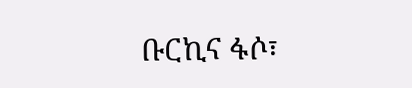ቡርኪና ፋሶ፣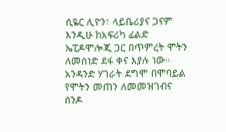ሲዬር ሊዮን፣ ላይቤሪያና ጋናም እንዲሁ ከአፍሪካ ፊልድ ኤፒዶሞሎጂ ጋር በጥምረት ሞትን ለመሰነድ ደፋ ቀና እያሉ ነው።
አንዳንድ ሃገራት ደግሞ በሞባይል የሞትን መጠን ለመመዝገብና ሰንዶ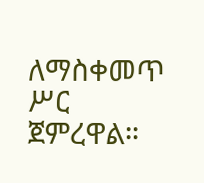ለማስቀመጥ ሥር ጀምረዋል።